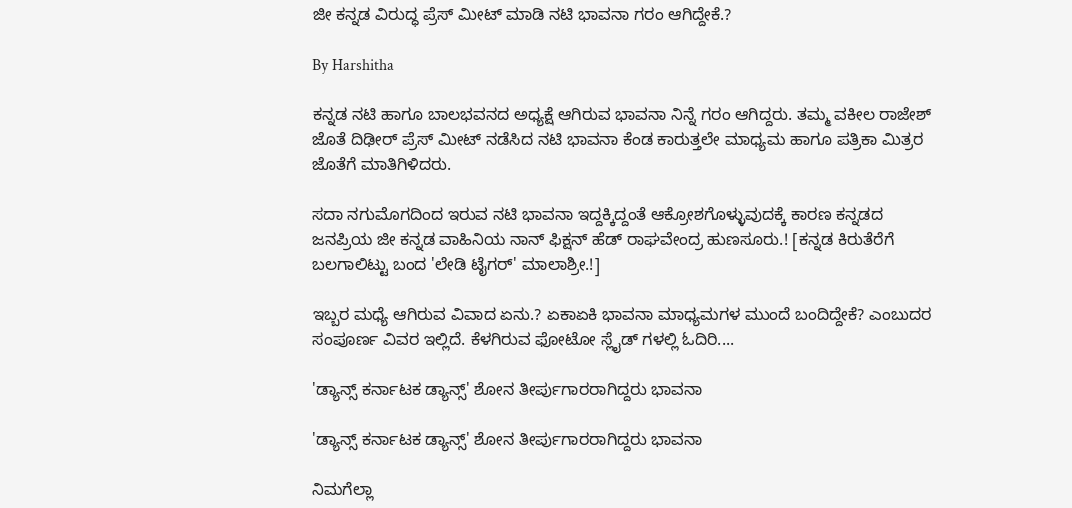ಜೀ ಕನ್ನಡ ವಿರುದ್ಧ ಪ್ರೆಸ್ ಮೀಟ್ ಮಾಡಿ ನಟಿ ಭಾವನಾ ಗರಂ ಆಗಿದ್ದೇಕೆ.?

By Harshitha

ಕನ್ನಡ ನಟಿ ಹಾಗೂ ಬಾಲಭವನದ ಅಧ್ಯಕ್ಷೆ ಆಗಿರುವ ಭಾವನಾ ನಿನ್ನೆ ಗರಂ ಆಗಿದ್ದರು. ತಮ್ಮ ವಕೀಲ ರಾಜೇಶ್ ಜೊತೆ ದಿಢೀರ್ ಪ್ರೆಸ್ ಮೀಟ್ ನಡೆಸಿದ ನಟಿ ಭಾವನಾ ಕೆಂಡ ಕಾರುತ್ತಲೇ ಮಾಧ್ಯಮ ಹಾಗೂ ಪತ್ರಿಕಾ ಮಿತ್ರರ ಜೊತೆಗೆ ಮಾತಿಗಿಳಿದರು.

ಸದಾ ನಗುಮೊಗದಿಂದ ಇರುವ ನಟಿ ಭಾವನಾ ಇದ್ದಕ್ಕಿದ್ದಂತೆ ಆಕ್ರೋಶಗೊಳ್ಳುವುದಕ್ಕೆ ಕಾರಣ ಕನ್ನಡದ ಜನಪ್ರಿಯ ಜೀ ಕನ್ನಡ ವಾಹಿನಿಯ ನಾನ್ ಫಿಕ್ಷನ್ ಹೆಡ್ ರಾಘವೇಂದ್ರ ಹುಣಸೂರು.! [ಕನ್ನಡ ಕಿರುತೆರೆಗೆ ಬಲಗಾಲಿಟ್ಟು ಬಂದ 'ಲೇಡಿ ಟೈಗರ್' ಮಾಲಾಶ್ರೀ.!]

ಇಬ್ಬರ ಮಧ್ಯೆ ಆಗಿರುವ ವಿವಾದ ಏನು.? ಏಕಾಏಕಿ ಭಾವನಾ ಮಾಧ್ಯಮಗಳ ಮುಂದೆ ಬಂದಿದ್ದೇಕೆ? ಎಂಬುದರ ಸಂಪೂರ್ಣ ವಿವರ ಇಲ್ಲಿದೆ. ಕೆಳಗಿರುವ ಫೋಟೋ ಸ್ಲೈಡ್ ಗಳಲ್ಲಿ ಓದಿರಿ....

'ಡ್ಯಾನ್ಸ್ ಕರ್ನಾಟಕ ಡ್ಯಾನ್ಸ್' ಶೋನ ತೀರ್ಪುಗಾರರಾಗಿದ್ದರು ಭಾವನಾ

'ಡ್ಯಾನ್ಸ್ ಕರ್ನಾಟಕ ಡ್ಯಾನ್ಸ್' ಶೋನ ತೀರ್ಪುಗಾರರಾಗಿದ್ದರು ಭಾವನಾ

ನಿಮಗೆಲ್ಲಾ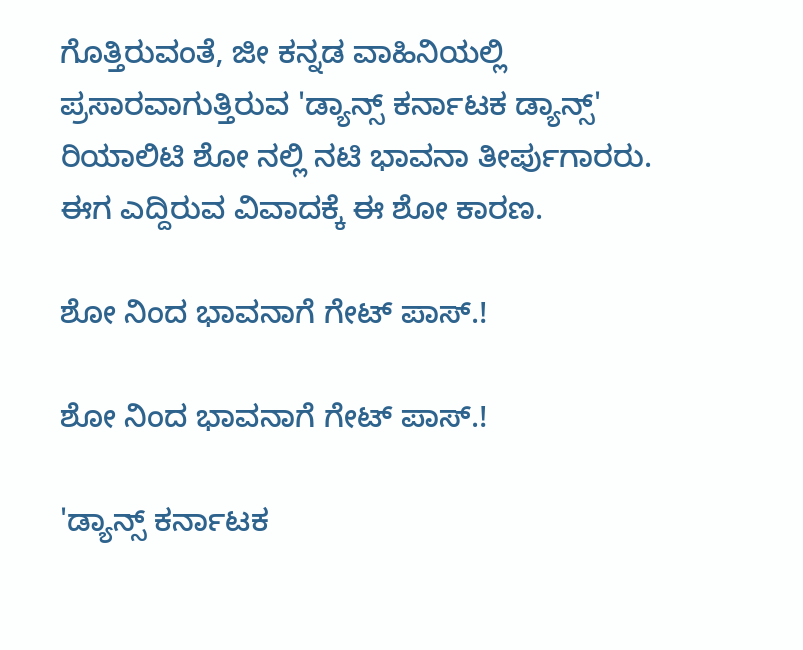ಗೊತ್ತಿರುವಂತೆ, ಜೀ ಕನ್ನಡ ವಾಹಿನಿಯಲ್ಲಿ ಪ್ರಸಾರವಾಗುತ್ತಿರುವ 'ಡ್ಯಾನ್ಸ್ ಕರ್ನಾಟಕ ಡ್ಯಾನ್ಸ್' ರಿಯಾಲಿಟಿ ಶೋ ನಲ್ಲಿ ನಟಿ ಭಾವನಾ ತೀರ್ಪುಗಾರರು. ಈಗ ಎದ್ದಿರುವ ವಿವಾದಕ್ಕೆ ಈ ಶೋ ಕಾರಣ.

ಶೋ ನಿಂದ ಭಾವನಾಗೆ ಗೇಟ್ ಪಾಸ್.!

ಶೋ ನಿಂದ ಭಾವನಾಗೆ ಗೇಟ್ ಪಾಸ್.!

'ಡ್ಯಾನ್ಸ್ ಕರ್ನಾಟಕ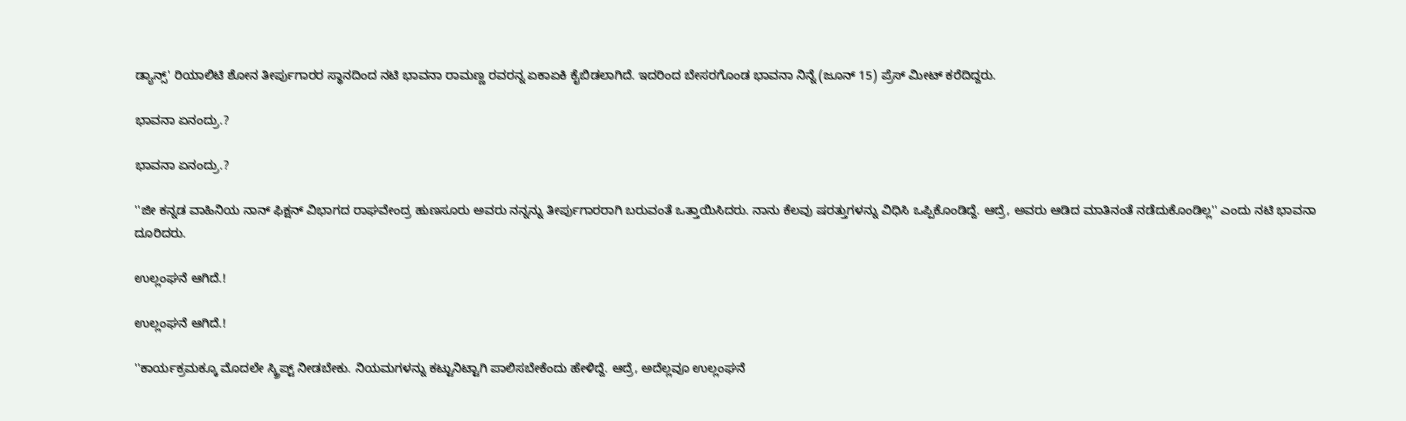ಡ್ಯಾನ್ಸ್' ರಿಯಾಲಿಟಿ ಶೋನ ತೀರ್ಪುಗಾರರ ಸ್ಥಾನದಿಂದ ನಟಿ ಭಾವನಾ ರಾಮಣ್ಣ ರವರನ್ನ ಏಕಾಏಕಿ ಕೈಬಿಡಲಾಗಿದೆ. ಇದರಿಂದ ಬೇಸರಗೊಂಡ ಭಾವನಾ ನಿನ್ನೆ (ಜೂನ್ 15) ಪ್ರೆಸ್ ಮೀಟ್ ಕರೆದಿದ್ದರು.

ಭಾವನಾ ಏನಂದ್ರು.?

ಭಾವನಾ ಏನಂದ್ರು.?

''ಜೀ ಕನ್ನಡ ವಾಹಿನಿಯ ನಾನ್ ಫಿಕ್ಷನ್ ವಿಭಾಗದ ರಾಘವೇಂದ್ರ ಹುಣಸೂರು ಅವರು ನನ್ನನ್ನು ತೀರ್ಪುಗಾರರಾಗಿ ಬರುವಂತೆ ಒತ್ತಾಯಿಸಿದರು. ನಾನು ಕೆಲವು ಷರತ್ತುಗಳನ್ನು ವಿಧಿಸಿ ಒಪ್ಪಿಕೊಂಡಿದ್ದೆ. ಆದ್ರೆ, ಅವರು ಆಡಿದ ಮಾತಿನಂತೆ ನಡೆದುಕೊಂಡಿಲ್ಲ'' ಎಂದು ನಟಿ ಭಾವನಾ ದೂರಿದರು.

ಉಲ್ಲಂಘನೆ ಆಗಿದೆ.!

ಉಲ್ಲಂಘನೆ ಆಗಿದೆ.!

''ಕಾರ್ಯಕ್ರಮಕ್ಕೂ ಮೊದಲೇ ಸ್ಕ್ರಿಪ್ಟ್ ನೀಡಬೇಕು. ನಿಯಮಗಳನ್ನು ಕಟ್ಟುನಿಟ್ಟಾಗಿ ಪಾಲಿಸಬೇಕೆಂದು ಹೇಳಿದ್ದೆ. ಆದ್ರೆ, ಅದೆಲ್ಲವೂ ಉಲ್ಲಂಘನೆ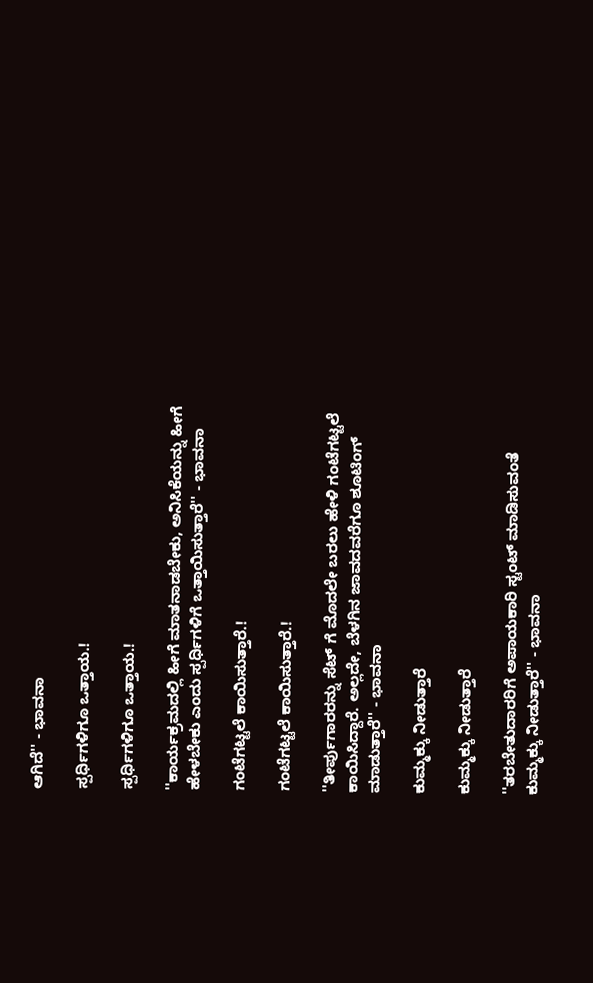ಆಗಿದೆ'' - ಭಾವನಾ

ಸ್ಪರ್ಧಿಗಳಿಗೂ ಒತ್ತಾಯ.!

ಸ್ಪರ್ಧಿಗಳಿಗೂ ಒತ್ತಾಯ.!

''ಕಾರ್ಯಕ್ರಮದಲ್ಲಿ ಹೀಗೆ ಮಾತನಾಡಬೇಕು, ಅನಿಸಿಕೆಯನ್ನು ಹೀಗೆ ಹೇಳಬೇಕು ಎಂದು ಸ್ಪರ್ಧಿಗಳಿಗೆ ಒತ್ತಾಯಿಸುತ್ತಾರೆ'' - ಭಾವನಾ

ಗಂಟೆಗಟ್ಟಲೆ ಕಾಯಿಸುತ್ತಾರೆ.!

ಗಂಟೆಗಟ್ಟಲೆ ಕಾಯಿಸುತ್ತಾರೆ.!

''ತೀರ್ಪುಗಾರರನ್ನು ಸೆಟ್ ಗೆ ಮೊದಲೇ ಬರಲು ಹೇಳಿ ಗಂಟೆಗಟ್ಟಲೆ ಕಾಯಿಸಿದ್ದಾರೆ. ಅಲ್ಲದೇ, ಬೆಳಗಿನ ಜಾವದವರೆಗೂ ಶೂಟಿಂಗ್ ಮಾಡುತ್ತಾರೆ'' - ಭಾವನಾ

ಕುಮ್ಮಕ್ಕು ನೀಡುತ್ತಾರೆ

ಕುಮ್ಮಕ್ಕು ನೀಡುತ್ತಾರೆ

''ತರಬೇತುದಾರರಿಗೆ ಅಪಾಯಕಾರಿ ಸ್ಟಂಟ್ ಮಾಡಿಸುವಂತೆ ಕುಮ್ಮಕ್ಕು ನೀಡುತ್ತಾರೆ'' - ಭಾವನಾ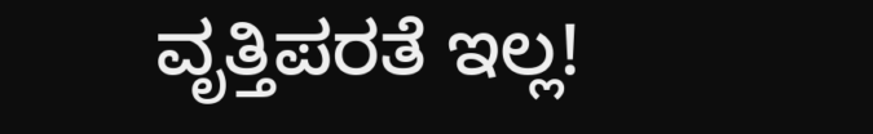ವೃತ್ತಿಪರತೆ ಇಲ್ಲ!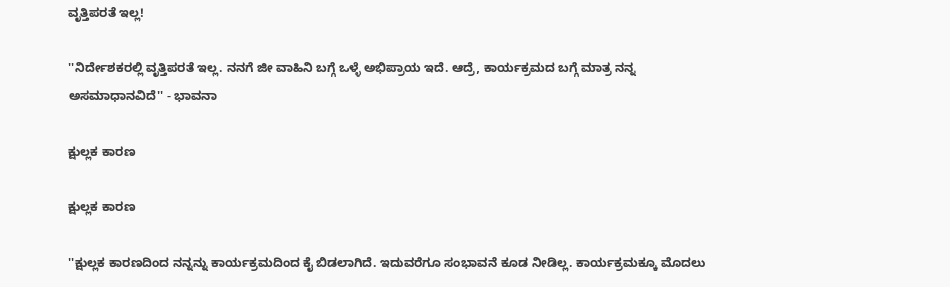ವೃತ್ತಿಪರತೆ ಇಲ್ಲ!

''ನಿರ್ದೇಶಕರಲ್ಲಿ ವೃತ್ತಿಪರತೆ ಇಲ್ಲ. ನನಗೆ ಜೀ ವಾಹಿನಿ ಬಗ್ಗೆ ಒಳ್ಳೆ ಅಭಿಪ್ರಾಯ ಇದೆ. ಆದ್ರೆ, ಕಾರ್ಯಕ್ರಮದ ಬಗ್ಗೆ ಮಾತ್ರ ನನ್ನ ಅಸಮಾಧಾನವಿದೆ'' - ಭಾವನಾ

ಕ್ಷುಲ್ಲಕ ಕಾರಣ

ಕ್ಷುಲ್ಲಕ ಕಾರಣ

''ಕ್ಷುಲ್ಲಕ ಕಾರಣದಿಂದ ನನ್ನನ್ನು ಕಾರ್ಯಕ್ರಮದಿಂದ ಕೈ ಬಿಡಲಾಗಿದೆ. ಇದುವರೆಗೂ ಸಂಭಾವನೆ ಕೂಡ ನೀಡಿಲ್ಲ. ಕಾರ್ಯಕ್ರಮಕ್ಕೂ ಮೊದಲು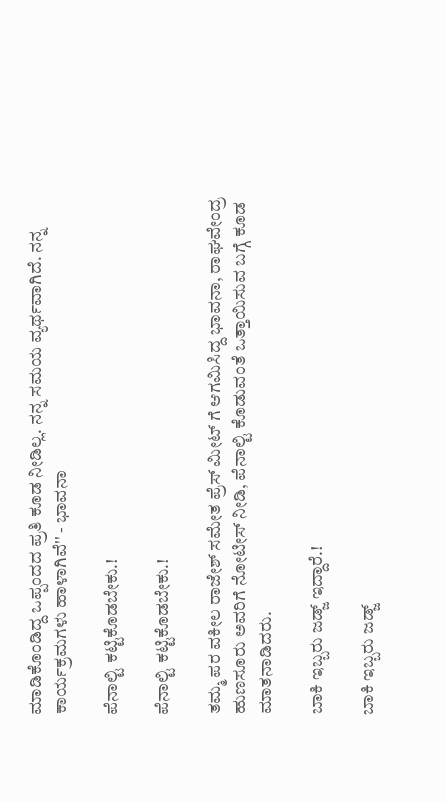ಮಾಡಿಕೊಂಡಿದ್ದ ಒಪ್ಪಂದದ ಪ್ರತಿ ಕೂಡ ನೀಡಿಲ್ಲ. ನನ್ನ ಸಮಯ ವ್ಯರ್ಥವಾಗಿದೆ. ನನ್ನ ಕಾರ್ಯಕ್ರಮಗಳು ಹಾಳಾಗಿವೆ'' - ಭಾವನಾ

ಪೆನಾಲ್ಟಿ ಕಟ್ಟಿಕೊಡಬೇಕು.!

ಪೆನಾಲ್ಟಿ ಕಟ್ಟಿಕೊಡಬೇಕು.!

ತಮ್ಮ ಪರ ವಕೀಲ ರಾಜೇಶ್ ಸಮೇತ ಪ್ರೆಸ್ ಮೀಟ್ ಗೆ ಆಗಮಿಸಿದ್ದ ಭಾವನಾ, ರಾಘವೇಂದ್ರ ಹುಣಸೂರು ಅವರಿಗೆ ನೋಟೀಸ್ ನೀಡಿ, ಪೆನಾಲ್ಟಿ ಕೊಡುವಂತೆ ಒತ್ತಾಯಿಸುವ ಬಗ್ಗೆ ಕೂಡ ಮಾತನಾಡಿದರು.

ಬಾಕಿ ಇಬ್ಬರು ಜಡ್ಜ್ ಇದ್ದಾರೆ.!

ಬಾಕಿ ಇಬ್ಬರು ಜಡ್ಜ್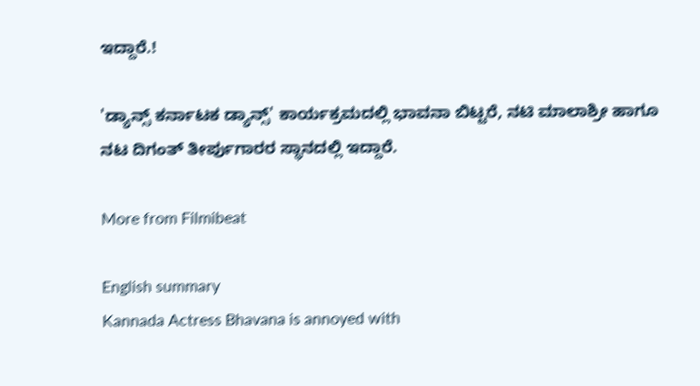ಇದ್ದಾರೆ.!

'ಡ್ಯಾನ್ಸ್ ಕರ್ನಾಟಕ ಡ್ಯಾನ್ಸ್' ಕಾರ್ಯಕ್ರಮದಲ್ಲಿ ಭಾವನಾ ಬಿಟ್ಟರೆ, ನಟಿ ಮಾಲಾಶ್ರೀ ಹಾಗೂ ನಟ ದಿಗಂತ್ ತೀರ್ಪುಗಾರರ ಸ್ಥಾನದಲ್ಲಿ ಇದ್ದಾರೆ.

More from Filmibeat

English summary
Kannada Actress Bhavana is annoyed with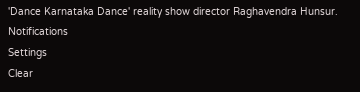'Dance Karnataka Dance' reality show director Raghavendra Hunsur.
Notifications
Settings
Clear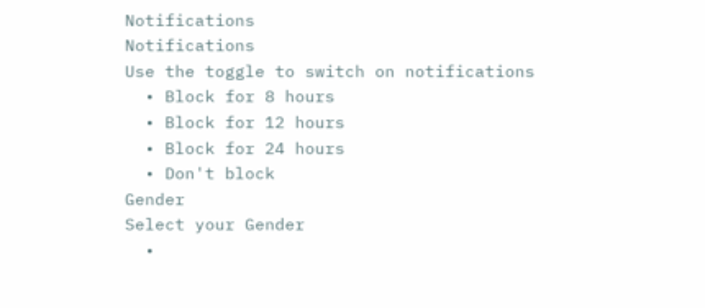Notifications
Notifications
Use the toggle to switch on notifications
  • Block for 8 hours
  • Block for 12 hours
  • Block for 24 hours
  • Don't block
Gender
Select your Gender
  •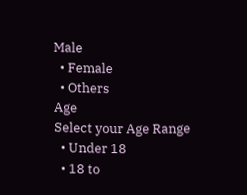Male
  • Female
  • Others
Age
Select your Age Range
  • Under 18
  • 18 to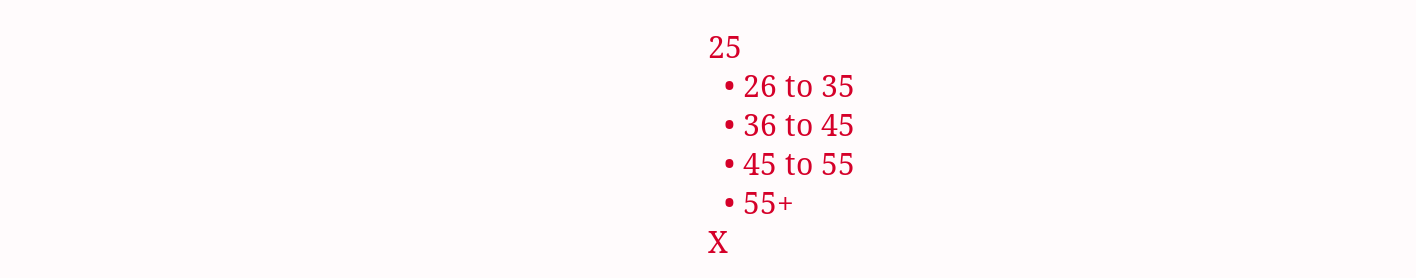25
  • 26 to 35
  • 36 to 45
  • 45 to 55
  • 55+
X